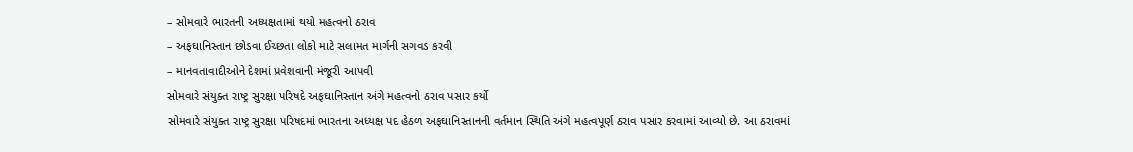– સોમવારે ભારતની અધ્યક્ષતામાં થયો મહત્વનો ઠરાવ
– અફઘાનિસ્તાન છોડવા ઈચ્છતા લોકો માટે સલામત માર્ગની સગવડ કરવી
– માનવતાવાદીઓને દેશમાં પ્રવેશવાની મંજૂરી આપવી
સોમવારે સંયુક્ત રાષ્ટ્ર સુરક્ષા પરિષદે અફઘાનિસ્તાન અંગે મહત્વનો ઠરાવ પસાર કર્યો
સોમવારે સંયુક્ત રાષ્ટ્ર સુરક્ષા પરિષદમાં ભારતના અધ્યક્ષ પદ હેઠળ અફઘાનિસ્તાનની વર્તમાન સ્થિતિ અંગે મહત્વપૂર્ણ ઠરાવ પસાર કરવામાં આવ્યો છે. આ ઠરાવમાં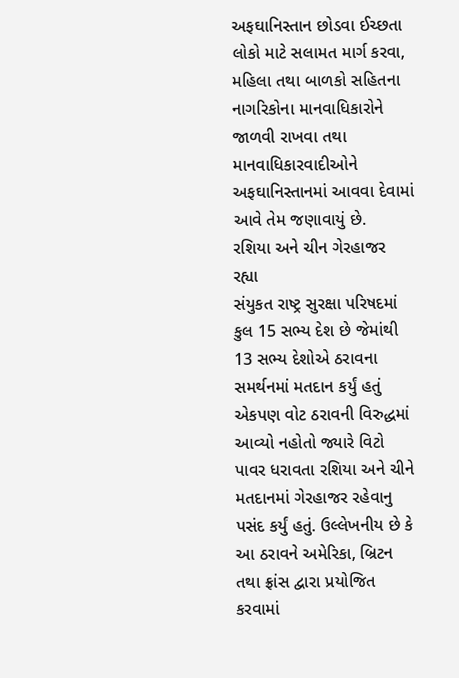અફઘાનિસ્તાન છોડવા ઈચ્છતા લોકો માટે સલામત માર્ગ કરવા, મહિલા તથા બાળકો સહિતના નાગરિકોના માનવાધિકારોને જાળવી રાખવા તથા માનવાધિકારવાદીઓને અફઘાનિસ્તાનમાં આવવા દેવામાં આવે તેમ જણાવાયું છે.
રશિયા અને ચીન ગેરહાજર રહ્યા
સંયુકત રાષ્ટ્ર સુરક્ષા પરિષદમાં કુલ 15 સભ્ય દેશ છે જેમાંથી 13 સભ્ય દેશોએ ઠરાવના સમર્થનમાં મતદાન કર્યું હતું એકપણ વોટ ઠરાવની વિરુદ્ધમાં આવ્યો નહોતો જ્યારે વિટો પાવર ધરાવતા રશિયા અને ચીને મતદાનમાં ગેરહાજર રહેવાનુ પસંદ કર્યું હતું. ઉલ્લેખનીય છે કે આ ઠરાવને અમેરિકા, બ્રિટન તથા ફ્રાંસ દ્વારા પ્રયોજિત કરવામાં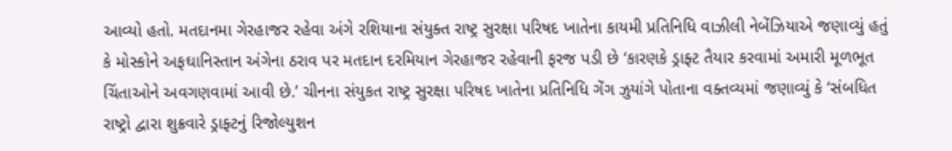આવ્યો હતો. મતદાનમા ગેરહાજર રહેવા અંગે રશિયાના સંયુક્ત રાષ્ટ્ર સુરક્ષા પરિષદ ખાતેના કાયમી પ્રતિનિધિ વાઝીલી નેબેંઝિયાએ જણાવ્યું હતું કે મોસ્કોને અફઘાનિસ્તાન અંગેના ઠરાવ પર મતદાન દરમિયાન ગેરહાજર રહેવાની ફરજ પડી છે ‘કારણકે ડ્રાફ્ટ તૈયાર કરવામાં અમારી મૂળભૂત ચિંતાઓને અવગણવામાં આવી છે.’ ચીનના સંયુકત રાષ્ટ્ર સુરક્ષા પરિષદ ખાતેના પ્રતિનિધિ ગેંગ ઝુયાંગે પોતાના વક્તવ્યમાં જણાવ્યું કે ‘સંબધિત રાષ્ટ્રો દ્વારા શુક્રવારે ડ્રાફ્ટનું રિજોલ્યુશન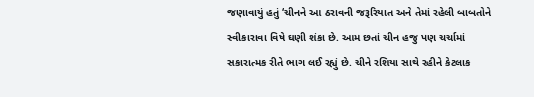જણાવાયું હતું ‘ચીનને આ ઠરાવની જરૂરિયાત અને તેમાં રહેલી બાબતોને સ્વીકારાવા વિષે ઘણી શંકા છે. આમ છતાં ચીન હજુ પણ ચર્ચામાં સકારાત્મક રીતે ભાગ લઈ રહ્યું છે. ચીને રશિયા સાથે રહીને કેટલાક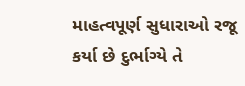માહત્વપૂર્ણ સુધારાઓ રજૂ કર્યા છે દુર્ભાગ્યે તે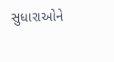સુધારાઓને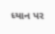ધ્યાન પર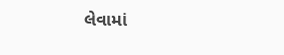લેવામાં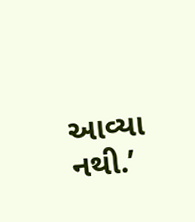આવ્યા નથી.’